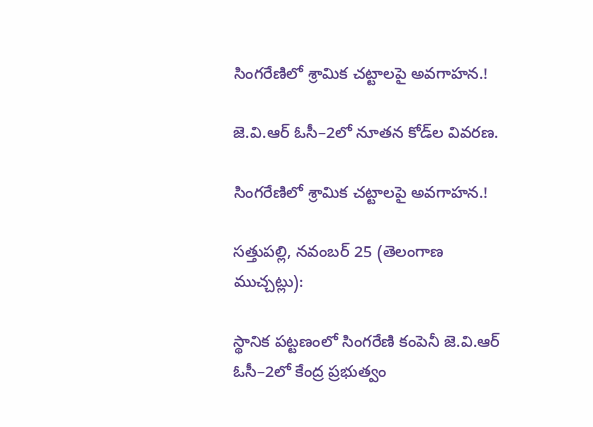సింగరేణిలో శ్రామిక చట్టాలపై అవగాహన.!

జె.వి.ఆర్ ఓసీ–2లో నూతన కోడ్‌ల వివరణ.

సింగరేణిలో శ్రామిక చట్టాలపై అవగాహన.!

సత్తుపల్లి, నవంబర్ 25 (తెలంగాణ ముచ్చట్లు):

స్థానిక పట్టణంలో సింగరేణి కంపెనీ జె.వి.ఆర్ ఓసీ–2లో కేంద్ర ప్రభుత్వం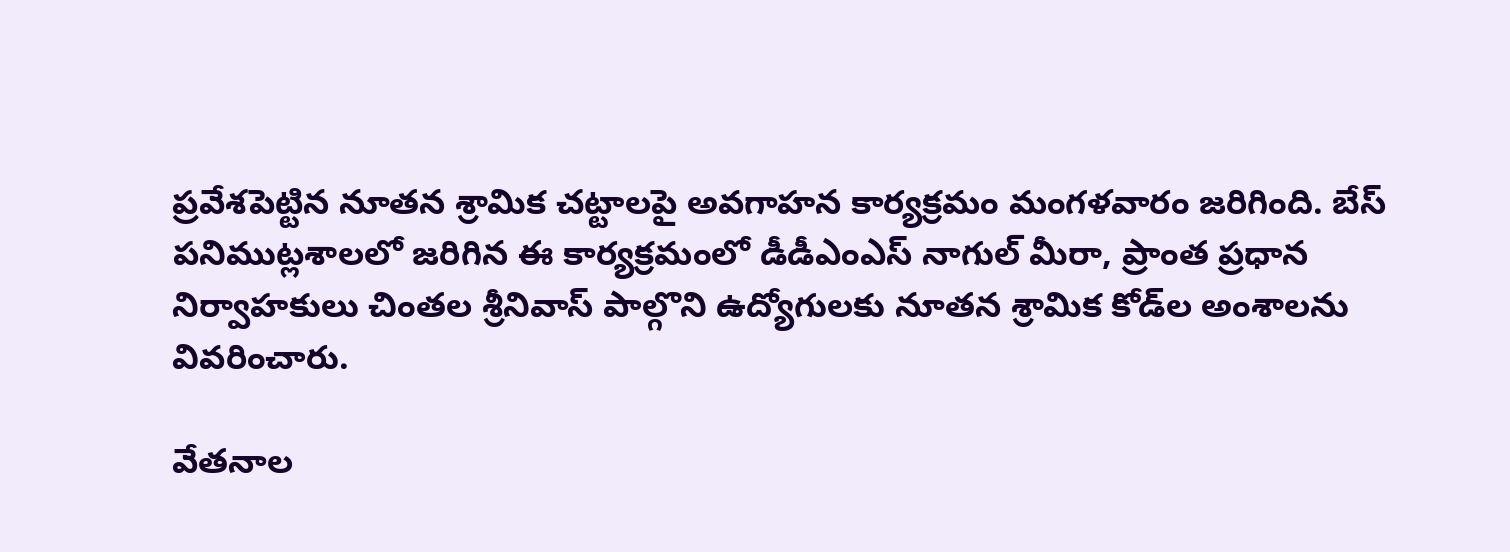ప్రవేశపెట్టిన నూతన శ్రామిక చట్టాలపై అవగాహన కార్యక్రమం మంగళవారం జరిగింది. బేస్ పనిముట్లశాలలో జరిగిన ఈ కార్యక్రమంలో డీడీఎంఎస్ నాగుల్ మీరా, ప్రాంత ప్రధాన నిర్వాహకులు చింతల శ్రీనివాస్ పాల్గొని ఉద్యోగులకు నూతన శ్రామిక కోడ్‌ల అంశాలను వివరించారు.

వేతనాల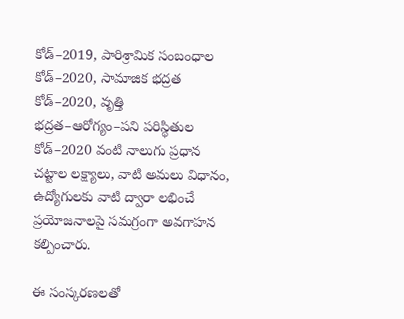కోడ్–2019, పారిశ్రామిక సంబంధాల కోడ్–2020, సామాజిక భద్రత కోడ్–2020, వృత్తి భద్రత–ఆరోగ్యం–పని పరిస్థితుల కోడ్–2020 వంటి నాలుగు ప్రధాన చట్టాల లక్ష్యాలు, వాటి అమలు విధానం, ఉద్యోగులకు వాటి ద్వారా లభించే ప్రయోజనాలపై సమగ్రంగా అవగాహన కల్పించారు.

ఈ సంస్కరణలతో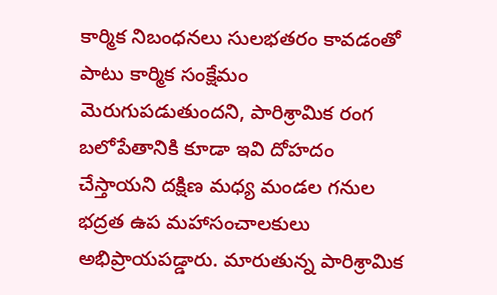కార్మిక నిబంధనలు సులభతరం కావడంతో పాటు కార్మిక సంక్షేమం మెరుగుపడుతుందని, పారిశ్రామిక రంగ బలోపేతానికి కూడా ఇవి దోహదం చేస్తాయని దక్షిణ మధ్య మండల గనుల భద్రత ఉప మహాసంచాలకులు అభిప్రాయపడ్డారు. మారుతున్న పారిశ్రామిక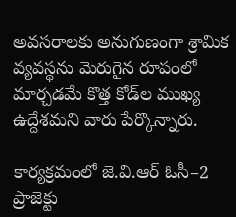అవసరాలకు అనుగుణంగా శ్రామిక వ్యవస్థను మెరుగైన రూపంలో మార్చడమే కొత్త కోడ్‌ల ముఖ్య ఉద్దేశమని వారు పేర్కొన్నారు.

కార్యక్రమంలో జె.వి.ఆర్ ఓసీ–2 ప్రాజెక్టు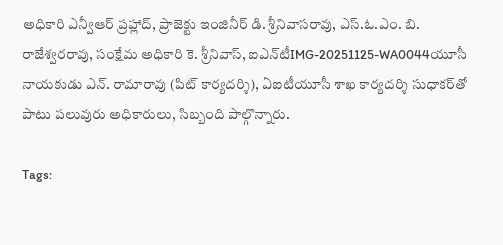అధికారి ఎన్వీఆర్ ప్రహ్లాద్, ప్రాజెక్టు ఇంజినీర్ డి. శ్రీనివాసరావు, ఎస్‌.ఓ‌.ఎం. బి. రాజేశ్వరరావు, సంక్షేమ అధికారి కె. శ్రీనివాస్, ఐఎన్‌టీIMG-20251125-WA0044యూసీ నాయకుడు ఎన్. రామారావు (పిట్ కార్యదర్శి), ఏఐటీయూసీ శాఖ కార్యదర్శి సుధాకర్‌తో పాటు పలువురు అధికారులు, సిబ్బంది పాల్గొన్నారు.

Tags: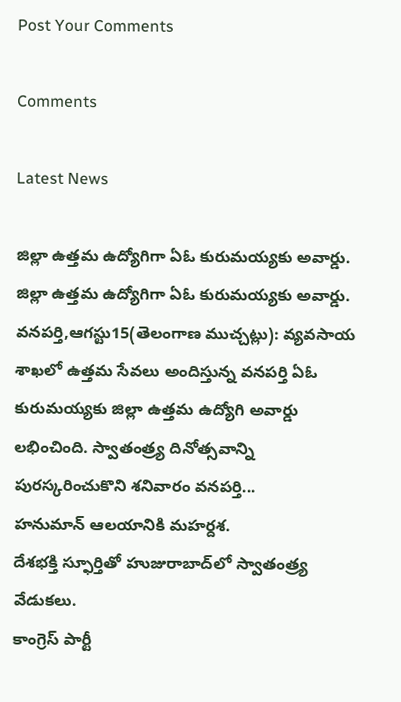Post Your Comments

Comments

Latest News

జిల్లా ఉత్తమ ఉద్యోగిగా ఏఓ కురుమయ్యకు అవార్డు. జిల్లా ఉత్తమ ఉద్యోగిగా ఏఓ కురుమయ్యకు అవార్డు.
వనపర్తి,ఆగస్టు15(తెలంగాణ ముచ్చట్లు): వ్యవసాయ శాఖలో ఉత్తమ సేవలు అందిస్తున్న వనపర్తి ఏఓ కురుమయ్యకు జిల్లా ఉత్తమ ఉద్యోగి అవార్డు లభించింది. స్వాతంత్ర్య దినోత్సవాన్ని పురస్కరించుకొని శనివారం వనపర్తి...
హనుమాన్ ఆలయానికి మహర్దశ.
దేశభక్తి స్ఫూర్తితో హుజురాబాద్‌లో స్వాతంత్ర్య వేడుకలు.
కాంగ్రెస్ పార్టీ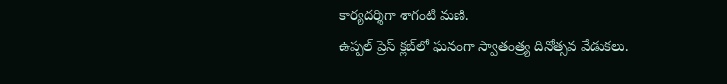కార్యదర్శిగా శాగంటి మణి.
ఉప్పల్ ప్రెస్ క్లబ్‌లో ఘనంగా స్వాతంత్ర్య దినోత్సవ వేడుకలు.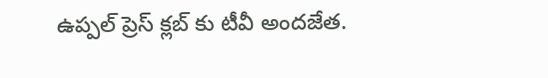ఉప్పల్ ప్రెస్ క్లబ్‌ కు టీవీ అందజేత.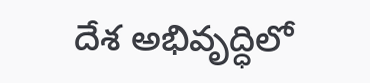దేశ అభివృద్ధిలో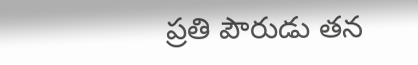ప్రతి పౌరుడు తన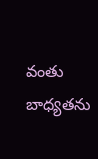వంతు బాధ్యతను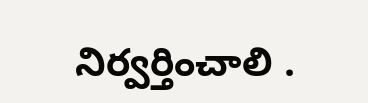నిర్వర్తించాలి .